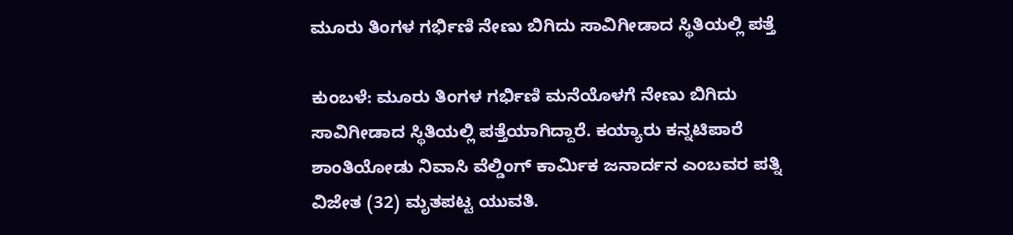ಮೂರು ತಿಂಗಳ ಗರ್ಭಿಣಿ ನೇಣು ಬಿಗಿದು ಸಾವಿಗೀಡಾದ ಸ್ಥಿತಿಯಲ್ಲಿ ಪತ್ತೆ

ಕುಂಬಳೆ: ಮೂರು ತಿಂಗಳ ಗರ್ಭಿಣಿ ಮನೆಯೊಳಗೆ ನೇಣು ಬಿಗಿದು ಸಾವಿಗೀಡಾದ ಸ್ಥಿತಿಯಲ್ಲಿ ಪತ್ತೆಯಾಗಿದ್ದಾರೆ. ಕಯ್ಯಾರು ಕನ್ನಟಿಪಾರೆ ಶಾಂತಿಯೋಡು ನಿವಾಸಿ ವೆಲ್ಡಿಂಗ್ ಕಾರ್ಮಿಕ ಜನಾರ್ದನ ಎಂಬವರ ಪತ್ನಿ ವಿಜೇತ (32) ಮೃತಪಟ್ಟ ಯುವತಿ.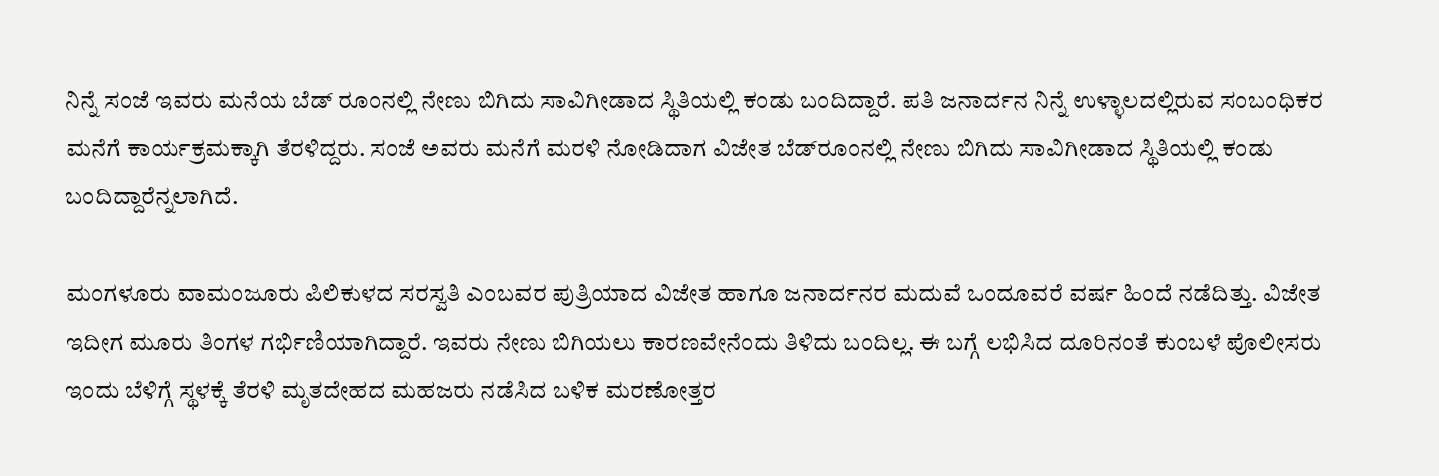ನಿನ್ನೆ ಸಂಜೆ ಇವರು ಮನೆಯ ಬೆಡ್ ರೂಂನಲ್ಲಿ ನೇಣು ಬಿಗಿದು ಸಾವಿಗೀಡಾದ ಸ್ಥಿತಿಯಲ್ಲಿ ಕಂಡು ಬಂದಿದ್ದಾರೆ. ಪತಿ ಜನಾರ್ದನ ನಿನ್ನೆ ಉಳ್ಳಾಲದಲ್ಲಿರುವ ಸಂಬಂಧಿಕರ ಮನೆಗೆ ಕಾರ್ಯಕ್ರಮಕ್ಕಾಗಿ ತೆರಳಿದ್ದರು. ಸಂಜೆ ಅವರು ಮನೆಗೆ ಮರಳಿ ನೋಡಿದಾಗ ವಿಜೇತ ಬೆಡ್‌ರೂಂನಲ್ಲಿ ನೇಣು ಬಿಗಿದು ಸಾವಿಗೀಡಾದ ಸ್ಥಿತಿಯಲ್ಲಿ ಕಂಡು ಬಂದಿದ್ದಾರೆನ್ನಲಾಗಿದೆ.

ಮಂಗಳೂರು ವಾಮಂಜೂರು ಪಿಲಿಕುಳದ ಸರಸ್ವತಿ ಎಂಬವರ ಪುತ್ರಿಯಾದ ವಿಜೇತ ಹಾಗೂ ಜನಾರ್ದನರ ಮದುವೆ ಒಂದೂವರೆ ವರ್ಷ ಹಿಂದೆ ನಡೆದಿತ್ತು. ವಿಜೇತ ಇದೀಗ ಮೂರು ತಿಂಗಳ ಗರ್ಭಿಣಿಯಾಗಿದ್ದಾರೆ. ಇವರು ನೇಣು ಬಿಗಿಯಲು ಕಾರಣವೇನೆಂದು ತಿಳಿದು ಬಂದಿಲ್ಲ. ಈ ಬಗ್ಗೆ ಲಭಿಸಿದ ದೂರಿನಂತೆ ಕುಂಬಳೆ ಪೊಲೀಸರು ಇಂದು ಬೆಳಿಗ್ಗೆ ಸ್ಥಳಕ್ಕೆ ತೆರಳಿ ಮೃತದೇಹದ ಮಹಜರು ನಡೆಸಿದ ಬಳಿಕ ಮರಣೋತ್ತರ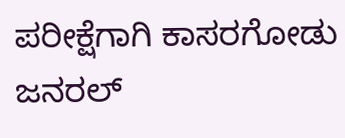ಪರೀಕ್ಷೆಗಾಗಿ ಕಾಸರಗೋಡು ಜನರಲ್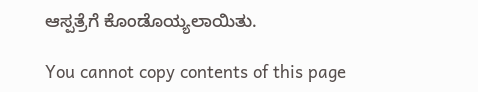ಆಸ್ಪತ್ರೆಗೆ ಕೊಂಡೊಯ್ಯಲಾಯಿತು.

You cannot copy contents of this page